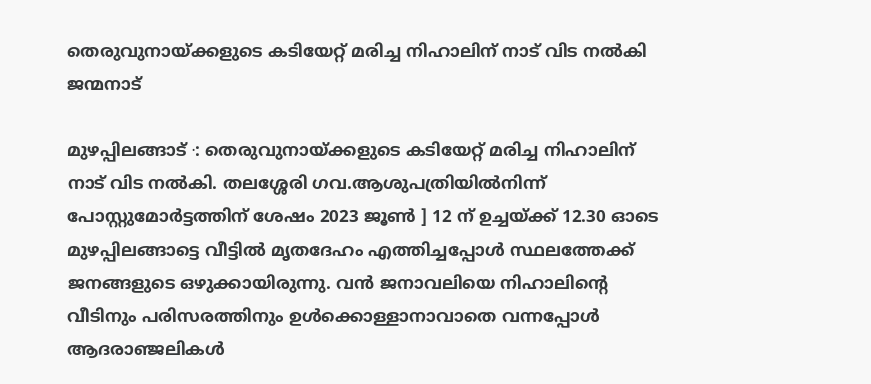തെരുവുനായ്ക്കളുടെ കടിയേറ്റ് മരിച്ച നിഹാലിന് നാട് വിട നൽകി ജന്മനാട്

മുഴപ്പിലങ്ങാട് ∙: തെരുവുനായ്ക്കളുടെ കടിയേറ്റ് മരിച്ച നിഹാലിന് നാട് വിട നൽകി. തലശ്ശേരി ഗവ.ആശുപത്രിയിൽനിന്ന് പോസ്റ്റുമോർട്ടത്തിന് ശേഷം 2023 ജൂൺ ] 12 ന് ഉച്ചയ്ക്ക് 12.30 ഓടെ മുഴപ്പിലങ്ങാട്ടെ വീട്ടിൽ മൃതദേഹം എത്തിച്ചപ്പോൾ സ്ഥലത്തേക്ക് ജനങ്ങളുടെ ഒഴുക്കായിരുന്നു. വൻ ജനാവലിയെ നിഹാലിന്റെ വീടിനും പരിസരത്തിനും ഉൾക്കൊള്ളാനാവാതെ വന്നപ്പോൾ ആദരാഞ്ജലികൾ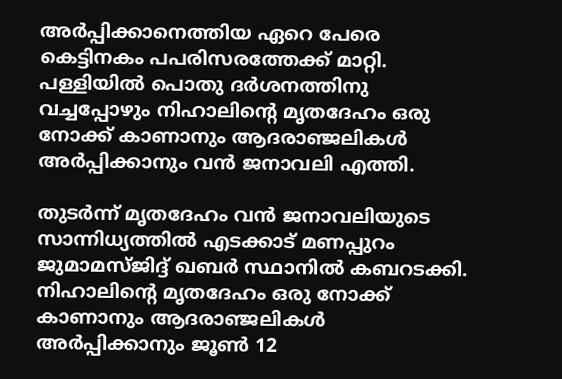അർപ്പിക്കാനെത്തിയ ഏറെ പേരെ കെട്ടിനകം പപരിസരത്തേക്ക് മാറ്റി. പള്ളിയിൽ പൊതു ദർശനത്തിനു വച്ചപ്പോഴും നിഹാലിന്റെ മൃതദേഹം ഒരു നോക്ക് കാണാനും ആദരാഞ്ജലികൾ അർപ്പിക്കാനും വൻ ജനാവലി എത്തി.

തുടർന്ന് മൃതദേഹം വൻ ജനാവലിയുടെ സാന്നിധ്യത്തിൽ എടക്കാട് മണപ്പുറം ജുമാമസ്ജിദ്ദ് ഖബർ സ്ഥാനിൽ കബറടക്കി. നിഹാലിന്റെ മൃതദേഹം ഒരു നോക്ക് കാണാനും ആദരാഞ്ജലികൾ അർപ്പിക്കാനും ജൂൺ 12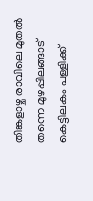തിങ്കളാഴ്ച രാവിലെ മുതൽ തന്നെ മുഴപ്പിലങ്ങാട് കെട്ടിലകം പള്ളിക്ക്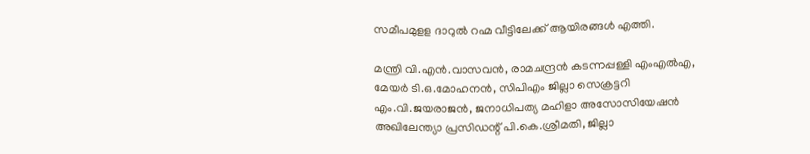സമീപമുളള ദാറുൽ റഹ്മ വീട്ടിലേക്ക് ആയിരങ്ങൾ എത്തി.

മന്ത്രി വി.എൻ.വാസവൻ, രാമചന്ദ്രൻ കടന്നപ്പള്ളി എംഎൽഎ, മേയർ ടി.ഒ.മോഹനൻ, സിപിഎം ജില്ലാ സെക്രട്ടറി എം.വി.ജയരാജൻ, ജനാധിപത്യ മഹിളാ അസോസിയേഷൻ അഖിലേന്ത്യാ പ്രസിഡന്റ് പി.കെ.ശ്രീമതി, ജില്ലാ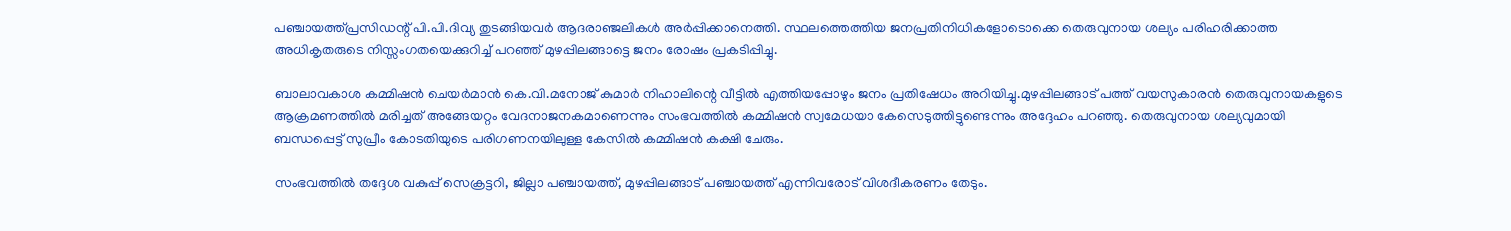പഞ്ചായത്ത്പ്രസിഡന്റ് പി.പി.ദിവ്യ തുടങ്ങിയവർ ആദരാഞ്ജലികൾ അർപ്പിക്കാനെത്തി. സ്ഥലത്തെത്തിയ ജനപ്രതിനിധികളോടൊക്കെ തെരുവുനായ ശല്യം പരിഹരിക്കാത്ത അധികൃതരുടെ നിസ്സംഗതയെക്കുറിച്ച് പറഞ്ഞ് മുഴപ്പിലങ്ങാട്ടെ ജനം രോഷം പ്രകടിപ്പിച്ചു.

ബാലാവകാശ കമ്മിഷൻ ചെയർമാൻ കെ.വി.മനോജ് കുമാർ നിഹാലിന്റെ വീട്ടിൽ എത്തിയപ്പോഴും ജനം പ്രതിഷേധം അറിയിച്ചു.മുഴപ്പിലങ്ങാട് പത്ത് വയസുകാരൻ തെരുവുനായകളുടെ ആക്രമണത്തിൽ മരിച്ചത് അങ്ങേയറ്റം വേദനാജനകമാണെന്നും സംഭവത്തിൽ കമ്മിഷൻ സ്വമേധയാ കേസെടുത്തിട്ടുണ്ടെന്നും അദ്ദേഹം പറഞ്ഞു. തെരുവുനായ ശല്യവുമായി ബന്ധപ്പെട്ട് സുപ്രീം കോടതിയുടെ പരിഗണനയിലുള്ള കേസിൽ കമ്മിഷൻ കക്ഷി ചേരും.

സംഭവത്തിൽ തദ്ദേശ വകുപ്പ് സെക്രട്ടറി, ജില്ലാ പഞ്ചായത്ത്, മുഴപ്പിലങ്ങാട് പഞ്ചായത്ത് എന്നിവരോട് വിശദീകരണം തേടും.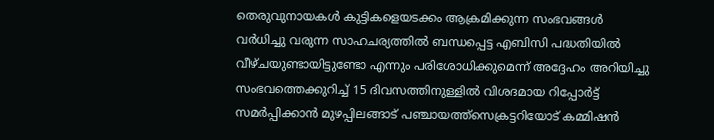തെരുവുനായകൾ കുട്ടികളെയടക്കം ആക്രമിക്കുന്ന സംഭവങ്ങൾ വർധിച്ചു വരുന്ന സാഹചര്യത്തിൽ ബന്ധപ്പെട്ട എബിസി പദ്ധതിയിൽ വീഴ്ചയുണ്ടായിട്ടുണ്ടോ എന്നും പരിശോധിക്കുമെന്ന് അദ്ദേഹം അറിയിച്ചു സംഭവത്തെക്കുറിച്ച് 15 ദിവസത്തിനുള്ളിൽ വിശദമായ റിപ്പോർട്ട് സമർപ്പിക്കാൻ മുഴപ്പിലങ്ങാട് പഞ്ചായത്ത്സെക്രട്ടറിയോട് കമ്മിഷൻ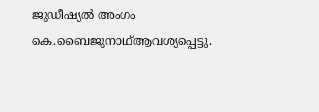ജുഡീഷ്യൽ അംഗം കെ.ബൈജുനാഥ്ആവശ്യപ്പെട്ടു.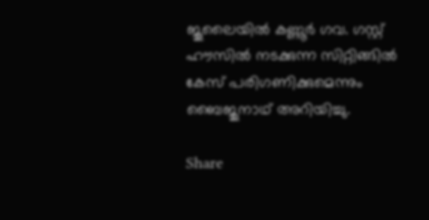ജൂലൈയിൽ കണ്ണൂർ ഗവ. ഗസ്റ്റ് ഹൗസിൽ നടക്കുന്ന സിറ്റിങ്ങിൽ കേസ് പരിഗണിക്കുമെന്നും ബൈജുനാഥ് അറിയിച്ചു.

Share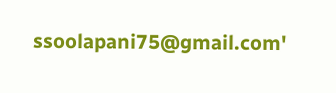ssoolapani75@gmail.com'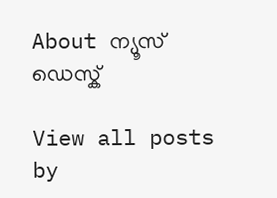About ന്യൂസ് ഡെസ്ക്

View all posts by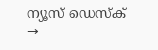ന്യൂസ് ഡെസ്ക് →